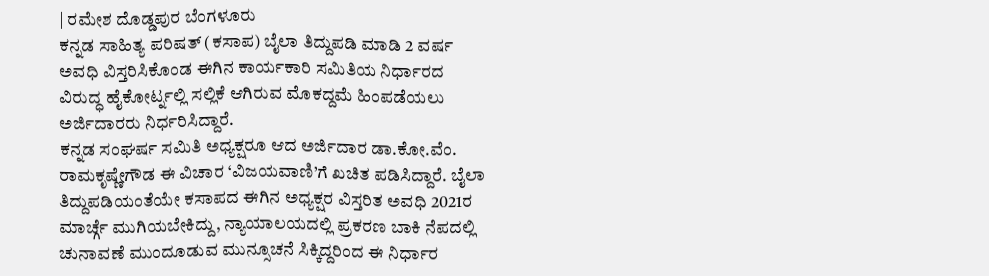| ರಮೇಶ ದೊಡ್ಡಪುರ ಬೆಂಗಳೂರು
ಕನ್ನಡ ಸಾಹಿತ್ಯ ಪರಿಷತ್ (ಕಸಾಪ) ಬೈಲಾ ತಿದ್ದುಪಡಿ ಮಾಡಿ 2 ವರ್ಷ ಅವಧಿ ವಿಸ್ತರಿಸಿಕೊಂಡ ಈಗಿನ ಕಾರ್ಯಕಾರಿ ಸಮಿತಿಯ ನಿರ್ಧಾರದ ವಿರುದ್ಧ ಹೈಕೋರ್ಟ್ನಲ್ಲಿ ಸಲ್ಲಿಕೆ ಆಗಿರುವ ಮೊಕದ್ದಮೆ ಹಿಂಪಡೆಯಲು ಅರ್ಜಿದಾರರು ನಿರ್ಧರಿಸಿದ್ದಾರೆ.
ಕನ್ನಡ ಸಂಘರ್ಷ ಸಮಿತಿ ಅಧ್ಯಕ್ಷರೂ ಆದ ಅರ್ಜಿದಾರ ಡಾ.ಕೋ.ವೆಂ. ರಾಮಕೃಷ್ಣೇಗೌಡ ಈ ವಿಚಾರ ‘ವಿಜಯವಾಣಿ’ಗೆ ಖಚಿತ ಪಡಿಸಿದ್ದಾರೆ. ಬೈಲಾ ತಿದ್ದುಪಡಿಯಂತೆಯೇ ಕಸಾಪದ ಈಗಿನ ಅಧ್ಯಕ್ಷರ ವಿಸ್ತರಿತ ಅವಧಿ 2021ರ ಮಾರ್ಚ್ಗೆ ಮುಗಿಯಬೇಕಿದ್ದು, ನ್ಯಾಯಾಲಯದಲ್ಲಿ ಪ್ರಕರಣ ಬಾಕಿ ನೆಪದಲ್ಲಿ ಚುನಾವಣೆ ಮುಂದೂಡುವ ಮುನ್ಸೂಚನೆ ಸಿಕ್ಕಿದ್ದರಿಂದ ಈ ನಿರ್ಧಾರ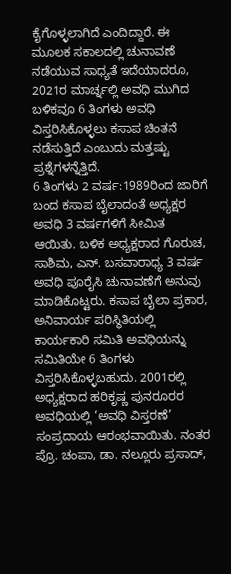ಕೈಗೊಳ್ಳಲಾಗಿದೆ ಎಂದಿದ್ದಾರೆ. ಈ ಮೂಲಕ ಸಕಾಲದಲ್ಲಿ ಚುನಾವಣೆ ನಡೆಯುವ ಸಾಧ್ಯತೆ ಇದೆಯಾದರೂ, 2021ರ ಮಾರ್ಚ್ನಲ್ಲಿ ಅವಧಿ ಮುಗಿದ ಬಳಿಕವೂ 6 ತಿಂಗಳು ಅವಧಿ ವಿಸ್ತರಿಸಿಕೊಳ್ಳಲು ಕಸಾಪ ಚಿಂತನೆ ನಡೆಸುತ್ತಿದೆ ಎಂಬುದು ಮತ್ತಷ್ಟು ಪ್ರಶ್ನೆಗಳನ್ನೆತ್ತಿದೆ.
6 ತಿಂಗಳು 2 ವರ್ಷ:1989ರಿಂದ ಜಾರಿಗೆ ಬಂದ ಕಸಾಪ ಬೈಲಾದಂತೆ ಅಧ್ಯಕ್ಷರ ಅವಧಿ 3 ವರ್ಷಗಳಿಗೆ ಸೀಮಿತ ಆಯಿತು. ಬಳಿಕ ಅಧ್ಯಕ್ಷರಾದ ಗೊರುಚ, ಸಾಶಿಮ, ಎನ್. ಬಸವಾರಾಧ್ಯ 3 ವರ್ಷ ಅವಧಿ ಪೂರೈಸಿ ಚುನಾವಣೆಗೆ ಅನುವು ಮಾಡಿಕೊಟ್ಟರು. ಕಸಾಪ ಬೈಲಾ ಪ್ರಕಾರ, ಅನಿವಾರ್ಯ ಪರಿಸ್ಥಿತಿಯಲ್ಲಿ ಕಾರ್ಯಕಾರಿ ಸಮಿತಿ ಅವಧಿಯನ್ನು ಸಮಿತಿಯೇ 6 ತಿಂಗಳು ವಿಸ್ತರಿಸಿಕೊಳ್ಳಬಹುದು. 2001ರಲ್ಲಿ ಅಧ್ಯಕ್ಷರಾದ ಹರಿಕೃಷ್ಣ ಪುನರೂರರ ಅವಧಿಯಲ್ಲಿ ‘ಅವಧಿ ವಿಸ್ತರಣೆ’ ಸಂಪ್ರದಾಯ ಆರಂಭವಾಯಿತು. ನಂತರ ಪ್ರೊ. ಚಂಪಾ, ಡಾ. ನಲ್ಲೂರು ಪ್ರಸಾದ್,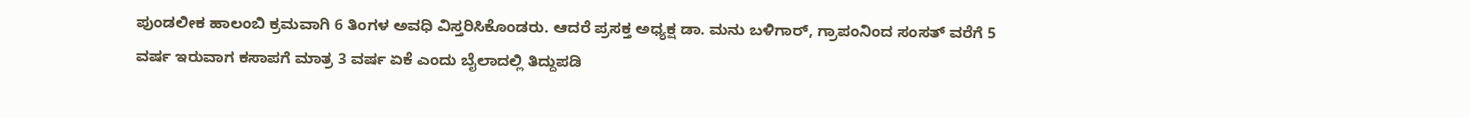ಪುಂಡಲೀಕ ಹಾಲಂಬಿ ಕ್ರಮವಾಗಿ 6 ತಿಂಗಳ ಅವಧಿ ವಿಸ್ತರಿಸಿಕೊಂಡರು. ಆದರೆ ಪ್ರಸಕ್ತ ಅಧ್ಯಕ್ಷ ಡಾ. ಮನು ಬಳಿಗಾರ್, ಗ್ರಾಪಂನಿಂದ ಸಂಸತ್ ವರೆಗೆ 5 ವರ್ಷ ಇರುವಾಗ ಕಸಾಪಗೆ ಮಾತ್ರ 3 ವರ್ಷ ಏಕೆ ಎಂದು ಬೈಲಾದಲ್ಲಿ ತಿದ್ದುಪಡಿ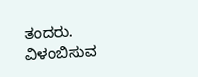ತಂದರು.
ವಿಳಂಬಿಸುವ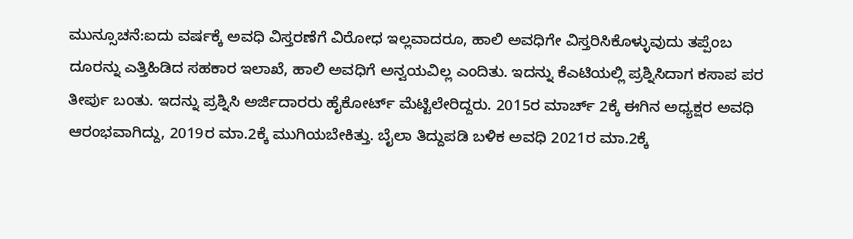ಮುನ್ಸೂಚನೆ:ಐದು ವರ್ಷಕ್ಕೆ ಅವಧಿ ವಿಸ್ತರಣೆಗೆ ವಿರೋಧ ಇಲ್ಲವಾದರೂ, ಹಾಲಿ ಅವಧಿಗೇ ವಿಸ್ತರಿಸಿಕೊಳ್ಳುವುದು ತಪ್ಪೆಂಬ ದೂರನ್ನು ಎತ್ತಿಹಿಡಿದ ಸಹಕಾರ ಇಲಾಖೆ, ಹಾಲಿ ಅವಧಿಗೆ ಅನ್ವಯವಿಲ್ಲ ಎಂದಿತು. ಇದನ್ನು ಕೆಎಟಿಯಲ್ಲಿ ಪ್ರಶ್ನಿಸಿದಾಗ ಕಸಾಪ ಪರ ತೀರ್ಪು ಬಂತು. ಇದನ್ನು ಪ್ರಶ್ನಿಸಿ ಅರ್ಜಿದಾರರು ಹೈಕೋರ್ಟ್ ಮೆಟ್ಟಿಲೇರಿದ್ದರು. 2015ರ ಮಾರ್ಚ್ 2ಕ್ಕೆ ಈಗಿನ ಅಧ್ಯಕ್ಷರ ಅವಧಿ ಆರಂಭವಾಗಿದ್ದು, 2019ರ ಮಾ.2ಕ್ಕೆ ಮುಗಿಯಬೇಕಿತ್ತು. ಬೈಲಾ ತಿದ್ದುಪಡಿ ಬಳಿಕ ಅವಧಿ 2021ರ ಮಾ.2ಕ್ಕೆ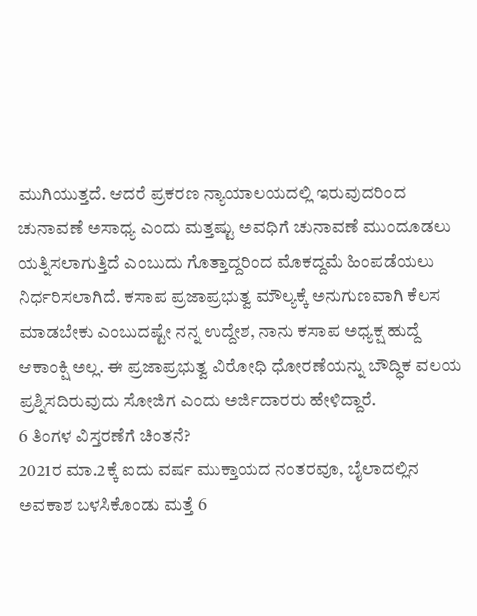ಮುಗಿಯುತ್ತದೆ. ಆದರೆ ಪ್ರಕರಣ ನ್ಯಾಯಾಲಯದಲ್ಲಿ ಇರುವುದರಿಂದ ಚುನಾವಣೆ ಅಸಾಧ್ಯ ಎಂದು ಮತ್ತಷ್ಟು ಅವಧಿಗೆ ಚುನಾವಣೆ ಮುಂದೂಡಲು ಯತ್ನಿಸಲಾಗುತ್ತಿದೆ ಎಂಬುದು ಗೊತ್ತಾದ್ದರಿಂದ ಮೊಕದ್ದಮೆ ಹಿಂಪಡೆಯಲು ನಿರ್ಧರಿಸಲಾಗಿದೆ. ಕಸಾಪ ಪ್ರಜಾಪ್ರಭುತ್ವ ಮೌಲ್ಯಕ್ಕೆ ಅನುಗುಣವಾಗಿ ಕೆಲಸ ಮಾಡಬೇಕು ಎಂಬುದಷ್ಟೇ ನನ್ನ ಉದ್ದೇಶ, ನಾನು ಕಸಾಪ ಅಧ್ಯಕ್ಷ ಹುದ್ದೆ ಆಕಾಂಕ್ಷಿ ಅಲ್ಲ. ಈ ಪ್ರಜಾಪ್ರಭುತ್ವ ವಿರೋಧಿ ಧೋರಣೆಯನ್ನು ಬೌದ್ಧಿಕ ವಲಯ ಪ್ರಶ್ನಿಸದಿರುವುದು ಸೋಜಿಗ ಎಂದು ಅರ್ಜಿದಾರರು ಹೇಳಿದ್ದಾರೆ.
6 ತಿಂಗಳ ವಿಸ್ತರಣೆಗೆ ಚಿಂತನೆ?
2021ರ ಮಾ.2ಕ್ಕೆ ಐದು ವರ್ಷ ಮುಕ್ತಾಯದ ನಂತರವೂ, ಬೈಲಾದಲ್ಲಿನ ಅವಕಾಶ ಬಳಸಿಕೊಂಡು ಮತ್ತೆ 6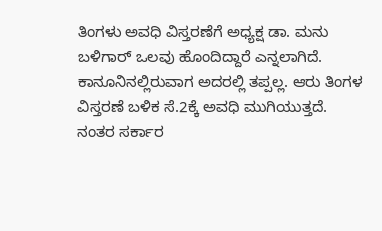ತಿಂಗಳು ಅವಧಿ ವಿಸ್ತರಣೆಗೆ ಅಧ್ಯಕ್ಷ ಡಾ. ಮನು ಬಳಿಗಾರ್ ಒಲವು ಹೊಂದಿದ್ದಾರೆ ಎನ್ನಲಾಗಿದೆ. ಕಾನೂನಿನಲ್ಲಿರುವಾಗ ಅದರಲ್ಲಿ ತಪ್ಪಲ್ಲ. ಆರು ತಿಂಗಳ ವಿಸ್ತರಣೆ ಬಳಿಕ ಸೆ.2ಕ್ಕೆ ಅವಧಿ ಮುಗಿಯುತ್ತದೆ. ನಂತರ ಸರ್ಕಾರ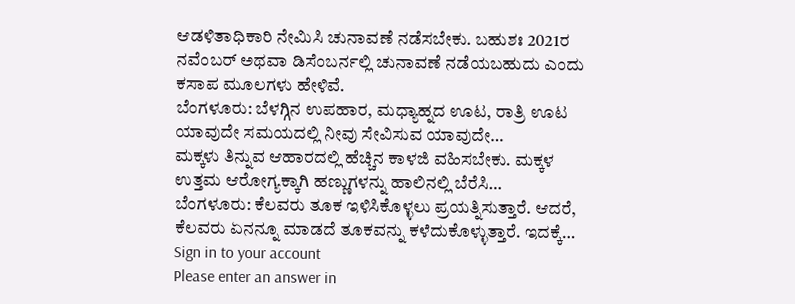ಆಡಳಿತಾಧಿಕಾರಿ ನೇಮಿಸಿ ಚುನಾವಣೆ ನಡೆಸಬೇಕು. ಬಹುಶಃ 2021ರ ನವೆಂಬರ್ ಅಥವಾ ಡಿಸೆಂಬರ್ನಲ್ಲಿ ಚುನಾವಣೆ ನಡೆಯಬಹುದು ಎಂದು ಕಸಾಪ ಮೂಲಗಳು ಹೇಳಿವೆ.
ಬೆಂಗಳೂರು: ಬೆಳಗ್ಗಿನ ಉಪಹಾರ, ಮಧ್ಯಾಹ್ನದ ಊಟ, ರಾತ್ರಿ ಊಟ ಯಾವುದೇ ಸಮಯದಲ್ಲಿ ನೀವು ಸೇವಿಸುವ ಯಾವುದೇ…
ಮಕ್ಕಳು ತಿನ್ನುವ ಆಹಾರದಲ್ಲಿ ಹೆಚ್ಚಿನ ಕಾಳಜಿ ವಹಿಸಬೇಕು. ಮಕ್ಕಳ ಉತ್ತಮ ಆರೋಗ್ಯಕ್ಕಾಗಿ ಹಣ್ಣುಗಳನ್ನು ಹಾಲಿನಲ್ಲಿ ಬೆರೆಸಿ…
ಬೆಂಗಳೂರು: ಕೆಲವರು ತೂಕ ಇಳಿಸಿಕೊಳ್ಳಲು ಪ್ರಯತ್ನಿಸುತ್ತಾರೆ. ಆದರೆ, ಕೆಲವರು ಏನನ್ನೂ ಮಾಡದೆ ತೂಕವನ್ನು ಕಳೆದುಕೊಳ್ಳುತ್ತಾರೆ. ಇದಕ್ಕೆ…
Sign in to your account
Please enter an answer in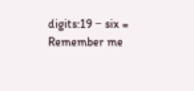digits:19 − six =
Remember me